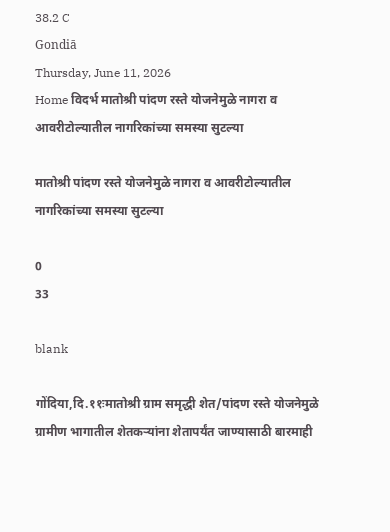38.2 C
Gondiā
Thursday, June 11, 2026
Home विदर्भ मातोश्री पांदण रस्ते योजनेमुळे नागरा व आवरीटोल्यातील नागरिकांच्या समस्या सुटल्या

मातोश्री पांदण रस्ते योजनेमुळे नागरा व आवरीटोल्यातील नागरिकांच्या समस्या सुटल्या

0
33

blank

गोंदिया,दि.११ःमातोश्री ग्राम समृद्धी शेत/पांदण रस्ते योजनेमुळे ग्रामीण भागातील शेतकऱ्यांना शेतापर्यंत जाण्यासाठी बारमाही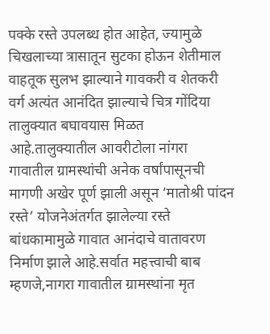पक्के रस्ते उपलब्ध होत आहेत, ज्यामुळे चिखलाच्या त्रासातून सुटका होऊन शेतीमाल वाहतूक सुलभ झाल्याने गावकरी व शेतकरी वर्ग अत्यंत आनंदित झाल्याचे चित्र गोंदिया तालुक्यात बघावयास मिळत आहे.तालुक्यातील आवरीटोला नांगरा गावातील ग्रामस्थांची अनेक वर्षांपासूनची मागणी अखेर पूर्ण झाली असून ‘मातोश्री पांदन रस्ते’ योजनेअंतर्गत झालेल्या रस्ते बांधकामामुळे गावात आनंदाचे वातावरण निर्माण झाले आहे.सर्वात महत्त्वाची बाब म्हणजे,नागरा गावातील ग्रामस्थांना मृत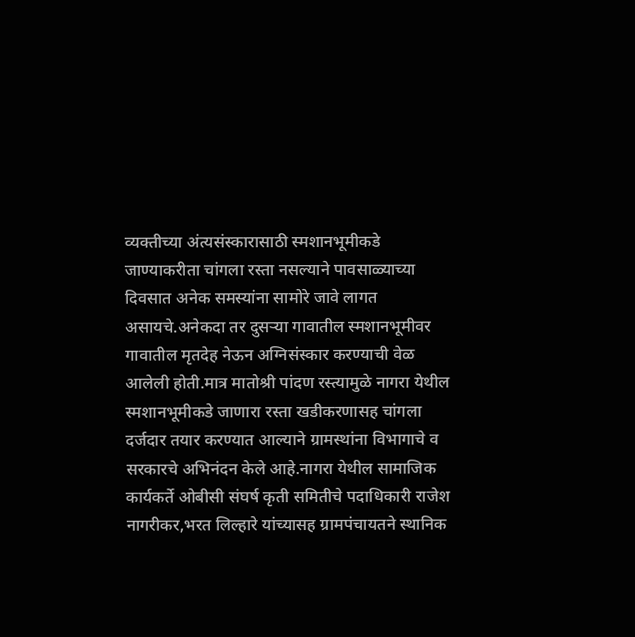व्यक्तीच्या अंत्यसंस्कारासाठी स्मशानभूमीकडे जाण्याकरीता चांगला रस्ता नसल्याने पावसाळ्याच्या दिवसात अनेक समस्यांना सामोरे जावे लागत असायचे.अनेकदा तर दुसऱ्या गावातील स्मशानभूमीवर गावातील मृतदेह नेऊन अग्निसंस्कार करण्याची वेळ आलेली होती.मात्र मातोश्री पांदण रस्त्यामुळे नागरा येथील स्मशानभूमीकडे जाणारा रस्ता खडीकरणासह चांगला दर्जदार तयार करण्यात आल्याने ग्रामस्थांना विभागाचे व सरकारचे अभिनंदन केले आहे.नागरा येथील सामाजिक कार्यकर्ते ओबीसी संघर्ष कृती समितीचे पदाधिकारी राजेश नागरीकर,भरत लिल्हारे यांच्यासह ग्रामपंचायतने स्थानिक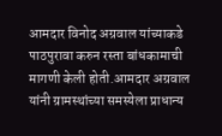आमदार विनोद अग्रवाल यांच्याकडे पाठपुरावा करुन रस्ता बांधकामाची मागणी केली होती.आमदार अग्रवाल यांनी ग्रामस्थांच्या समस्येला प्राधान्य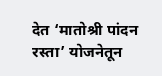देत ‘मातोश्री पांदन रस्ता’ योजनेतून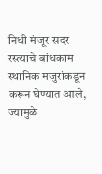निधी मंजूर सदर रस्त्याचे बांधकाम स्थानिक मजुरांकडून करून घेण्यात आले, ज्यामुळे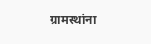ग्रामस्थांना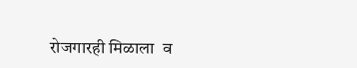रोजगारही मिळाला  व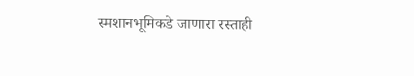स्मशानभूमिकडे जाणारा रस्ताही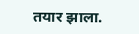तयार झाला.